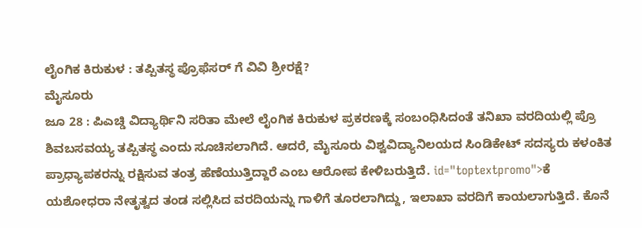ಲೈಂಗಿಕ ಕಿರುಕುಳ : ತಪ್ಪಿತಸ್ಥ ಪ್ರೊಫೆಸರ್ ಗೆ ವಿವಿ ಶ್ರೀರಕ್ಷೆ?
ಮೈಸೂರು
ಜೂ 28 : ಪಿಎಚ್ಡಿ ವಿದ್ಯಾರ್ಥಿನಿ ಸರಿತಾ ಮೇಲೆ ಲೈಂಗಿಕ ಕಿರುಕುಳ ಪ್ರಕರಣಕ್ಕೆ ಸಂಬಂಧಿಸಿದಂತೆ ತನಿಖಾ ವರದಿಯಲ್ಲಿ ಪ್ರೊ ಶಿವಬಸವಯ್ಯ ತಪ್ಪಿತಸ್ಥ ಎಂದು ಸೂಚಿಸಲಾಗಿದೆ. ಆದರೆ, ಮೈಸೂರು ವಿಶ್ವವಿದ್ಯಾನಿಲಯದ ಸಿಂಡಿಕೇಟ್ ಸದಸ್ಯರು ಕಳಂಕಿತ ಪ್ರಾಧ್ಯಾಪಕರನ್ನು ರಕ್ಷಿಸುವ ತಂತ್ರ ಹೆಣೆಯುತ್ತಿದ್ದಾರೆ ಎಂಬ ಆರೋಪ ಕೇಳಿಬರುತ್ತಿದೆ. id="toptextpromo">ಕೆ
ಯಶೋಧರಾ ನೇತೃತ್ವದ ತಂಡ ಸಲ್ಲಿಸಿದ ವರದಿಯನ್ನು ಗಾಳಿಗೆ ತೂರಲಾಗಿದ್ದು, ಇಲಾಖಾ ವರದಿಗೆ ಕಾಯಲಾಗುತ್ತಿದೆ. ಕೊನೆ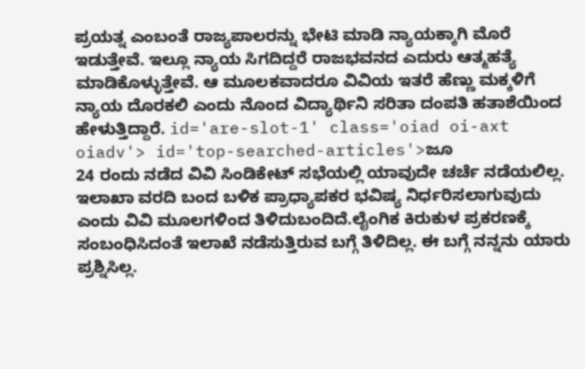ಪ್ರಯತ್ನ ಎಂಬಂತೆ ರಾಜ್ಯಪಾಲರನ್ನು ಭೇಟಿ ಮಾಡಿ ನ್ಯಾಯಕ್ಕಾಗಿ ಮೊರೆ ಇಡುತ್ತೇವೆ. ಇಲ್ಲೂ ನ್ಯಾಯ ಸಿಗದಿದ್ದರೆ ರಾಜಭವನದ ಎದುರು ಆತ್ಮಹತ್ಯೆ ಮಾಡಿಕೊಳ್ಳುತ್ತೇವೆ. ಆ ಮೂಲಕವಾದರೂ ವಿವಿಯ ಇತರೆ ಹೆಣ್ಣು ಮಕ್ಕಳಿಗೆ ನ್ಯಾಯ ದೊರಕಲಿ ಎಂದು ನೊಂದ ವಿದ್ಯಾರ್ಥಿನಿ ಸರಿತಾ ದಂಪತಿ ಹತಾಶೆಯಿಂದ ಹೇಳುತ್ತಿದ್ದಾರೆ. id='are-slot-1' class='oiad oi-axt oiadv'> id='top-searched-articles'>ಜೂ
24 ರಂದು ನಡೆದ ವಿವಿ ಸಿಂಡಿಕೇಟ್ ಸಭೆಯಲ್ಲಿ ಯಾವುದೇ ಚರ್ಚೆ ನಡೆಯಲಿಲ್ಲ. ಇಲಾಖಾ ವರದಿ ಬಂದ ಬಳಿಕ ಪ್ರಾಧ್ಯಾಪಕರ ಭವಿಷ್ಯ ನಿರ್ಧರಿಸಲಾಗುವುದು ಎಂದು ವಿವಿ ಮೂಲಗಳಿಂದ ತಿಳಿದುಬಂದಿದೆ.ಲೈಂಗಿಕ ಕಿರುಕುಳ ಪ್ರಕರಣಕ್ಕೆ ಸಂಬಂಧಿಸಿದಂತೆ ಇಲಾಖೆ ನಡೆಸುತ್ತಿರುವ ಬಗ್ಗೆ ತಿಳಿದಿಲ್ಲ. ಈ ಬಗ್ಗೆ ನನ್ನನು ಯಾರು ಪ್ರಶ್ನಿಸಿಲ್ಲ.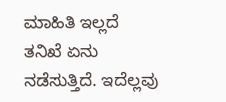ಮಾಹಿತಿ ಇಲ್ಲದೆ ತನಿಖೆ ಏನು ನಡೆಸುತ್ತಿದೆ. ಇದೆಲ್ಲವು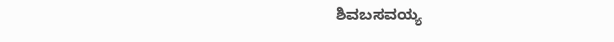ಶಿವಬಸವಯ್ಯ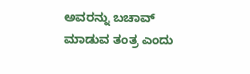ಅವರನ್ನು ಬಚಾವ್ ಮಾಡುವ ತಂತ್ರ ಎಂದು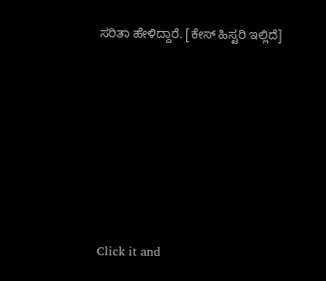ಸರಿತಾ ಹೇಳಿದ್ದಾರೆ. [ಕೇಸ್ ಹಿಸ್ಟರಿ ಇಲ್ಲಿದೆ]











Click it and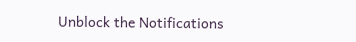Unblock the Notifications